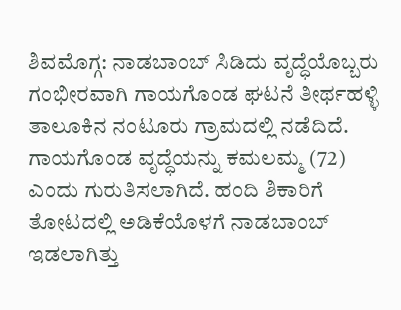ಶಿವಮೊಗ್ಗ: ನಾಡಬಾಂಬ್ ಸಿಡಿದು ವೃದ್ಧೆಯೊಬ್ಬರು ಗಂಭೀರವಾಗಿ ಗಾಯಗೊಂಡ ಘಟನೆ ತೀರ್ಥಹಳ್ಳಿ ತಾಲೂಕಿನ ನಂಟೂರು ಗ್ರಾಮದಲ್ಲಿ ನಡೆದಿದೆ.
ಗಾಯಗೊಂಡ ವೃದ್ಧೆಯನ್ನು ಕಮಲಮ್ಮ (72) ಎಂದು ಗುರುತಿಸಲಾಗಿದೆ. ಹಂದಿ ಶಿಕಾರಿಗೆ ತೋಟದಲ್ಲಿ ಅಡಿಕೆಯೊಳಗೆ ನಾಡಬಾಂಬ್ ಇಡಲಾಗಿತ್ತು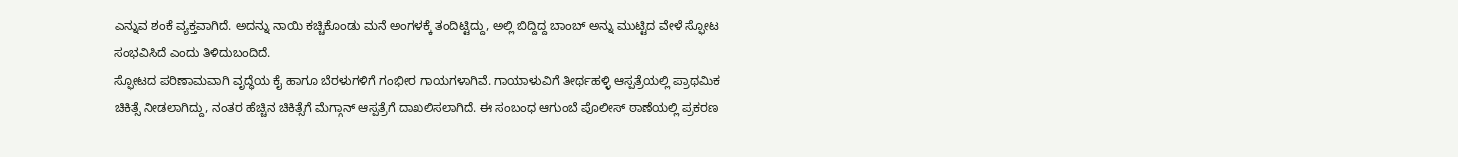ಎನ್ನುವ ಶಂಕೆ ವ್ಯಕ್ತವಾಗಿದೆ. ಅದನ್ನು ನಾಯಿ ಕಚ್ಚಿಕೊಂಡು ಮನೆ ಅಂಗಳಕ್ಕೆ ತಂದಿಟ್ಟಿದ್ದು, ಅಲ್ಲಿ ಬಿದ್ದಿದ್ದ ಬಾಂಬ್ ಅನ್ನು ಮುಟ್ಟಿದ ವೇಳೆ ಸ್ಫೋಟ ಸಂಭವಿಸಿದೆ ಎಂದು ತಿಳಿದುಬಂದಿದೆ.
ಸ್ಫೋಟದ ಪರಿಣಾಮವಾಗಿ ವೃದ್ಧೆಯ ಕೈ ಹಾಗೂ ಬೆರಳುಗಳಿಗೆ ಗಂಭೀರ ಗಾಯಗಳಾಗಿವೆ. ಗಾಯಾಳುವಿಗೆ ತೀರ್ಥಹಳ್ಳಿ ಆಸ್ಪತ್ರೆಯಲ್ಲಿ ಪ್ರಾಥಮಿಕ ಚಿಕಿತ್ಸೆ ನೀಡಲಾಗಿದ್ದು, ನಂತರ ಹೆಚ್ಚಿನ ಚಿಕಿತ್ಸೆಗೆ ಮೆಗ್ಗಾನ್ ಆಸ್ಪತ್ರೆಗೆ ದಾಖಲಿಸಲಾಗಿದೆ. ಈ ಸಂಬಂಧ ಆಗುಂಬೆ ಪೊಲೀಸ್ ಠಾಣೆಯಲ್ಲಿ ಪ್ರಕರಣ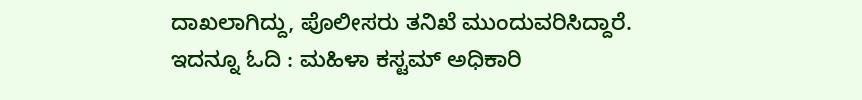ದಾಖಲಾಗಿದ್ದು, ಪೊಲೀಸರು ತನಿಖೆ ಮುಂದುವರಿಸಿದ್ದಾರೆ.
ಇದನ್ನೂ ಓದಿ : ಮಹಿಳಾ ಕಸ್ಟಮ್ ಅಧಿಕಾರಿ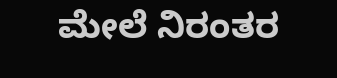ಮೇಲೆ ನಿರಂತರ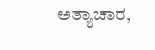ಅತ್ಯಾಚಾರ,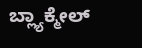ಬ್ಲ್ಯಾಕ್ಮೇಲ್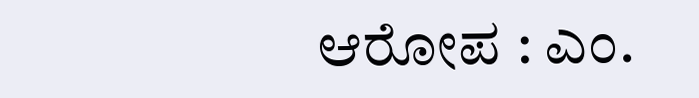ಆರೋಪ : ಎಂ.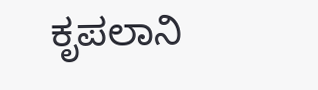ಕೃಪಲಾನಿ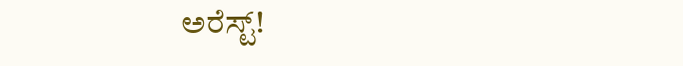ಅರೆಸ್ಟ್!